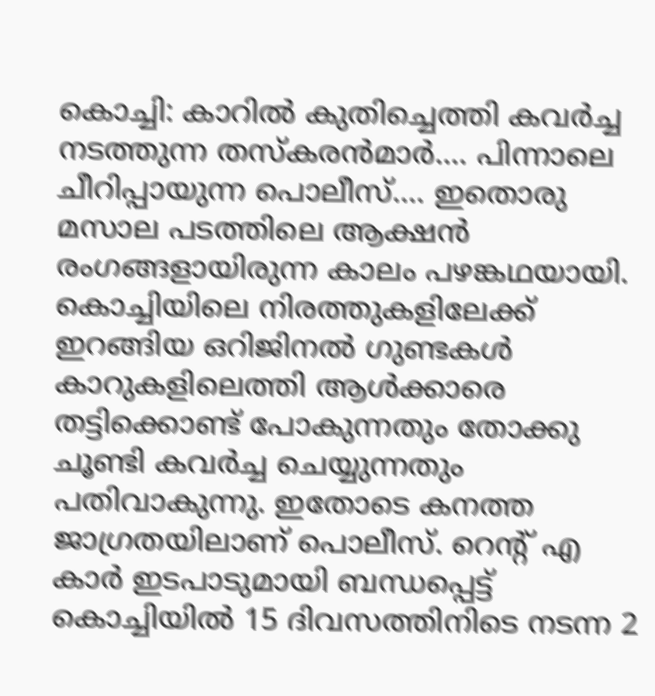കൊച്ചി: കാറിൽ കുതിച്ചെത്തി കവർച്ച നടത്തുന്ന തസ്കരൻമാർ.... പിന്നാലെ ചീറിപ്പായുന്ന പൊലീസ്.... ഇതൊരു മസാല പടത്തിലെ ആക്ഷൻ രംഗങ്ങളായിരുന്ന കാലം പഴങ്കഥയായി. കൊച്ചിയിലെ നിരത്തുകളിലേക്ക് ഇറങ്ങിയ ഒറിജിനൽ ഗുണ്ടകൾ കാറുകളിലെത്തി ആൾക്കാരെ തട്ടിക്കൊണ്ട് പോകുന്നതും തോക്കു ചൂണ്ടി കവർച്ച ചെയ്യുന്നതും പതിവാകുന്നു. ഇതോടെ കനത്ത ജാഗ്രതയിലാണ് പൊലീസ്. റെന്റ് എ കാർ ഇടപാടുമായി ബന്ധപ്പെട്ട് കൊച്ചിയിൽ 15 ദിവസത്തിനിടെ നടന്ന 2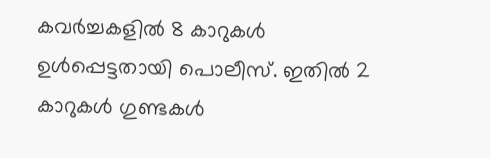കവർച്ചകളിൽ 8 കാറുകൾ ഉൾപ്പെട്ടതായി പൊലീസ്. ഇതിൽ 2 കാറുകൾ ഗുണ്ടകൾ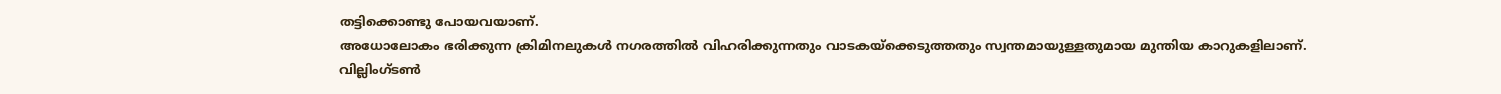തട്ടിക്കൊണ്ടു പോയവയാണ്.
അധോലോകം ഭരിക്കുന്ന ക്രിമിനലുകൾ നഗരത്തിൽ വിഹരിക്കുന്നതും വാടകയ്ക്കെടുത്തതും സ്വന്തമായുള്ളതുമായ മുന്തിയ കാറുകളിലാണ്.
വില്ലിംഗ്ടൺ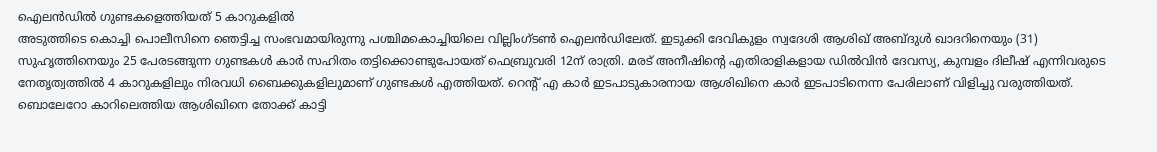ഐലൻഡിൽ ഗുണ്ടകളെത്തിയത് 5 കാറുകളിൽ
അടുത്തിടെ കൊച്ചി പൊലീസിനെ ഞെട്ടിച്ച സംഭവമായിരുന്നു പശ്ചിമകൊച്ചിയിലെ വില്ലിംഗ്ടൺ ഐലൻഡിലേത്. ഇടുക്കി ദേവികുളം സ്വദേശി ആശിഖ് അബ്ദുൾ ഖാദറിനെയും (31) സുഹൃത്തിനെയും 25 പേരടങ്ങുന്ന ഗുണ്ടകൾ കാർ സഹിതം തട്ടിക്കൊണ്ടുപോയത് ഫെബ്രുവരി 12ന് രാത്രി. മരട് അനീഷിന്റെ എതിരാളികളായ ഡിൽവിൻ ദേവസ്യ, കുമ്പളം ദിലീഷ് എന്നിവരുടെ നേതൃത്വത്തിൽ 4 കാറുകളിലും നിരവധി ബൈക്കുകളിലുമാണ് ഗുണ്ടകൾ എത്തിയത്. റെന്റ് എ കാർ ഇടപാടുകാരനായ ആശിഖിനെ കാർ ഇടപാടിനെന്ന പേരിലാണ് വിളിച്ചു വരുത്തിയത്. ബൊലേറോ കാറിലെത്തിയ ആശിഖിനെ തോക്ക് കാട്ടി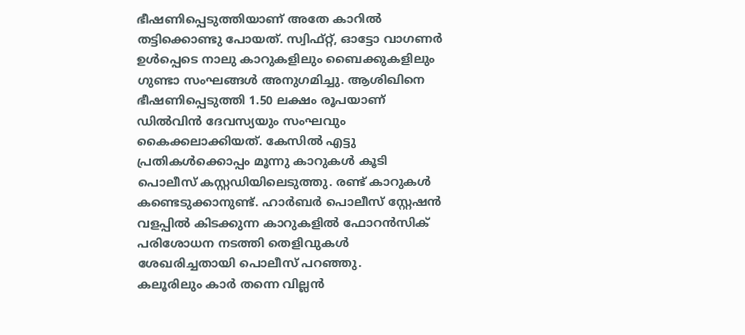ഭീഷണിപ്പെടുത്തിയാണ് അതേ കാറിൽ തട്ടിക്കൊണ്ടു പോയത്. സ്വിഫ്റ്റ്, ഓട്ടോ വാഗണർ ഉൾപ്പെടെ നാലു കാറുകളിലും ബൈക്കുകളിലും ഗുണ്ടാ സംഘങ്ങൾ അനുഗമിച്ചു. ആശിഖിനെ ഭീഷണിപ്പെടുത്തി 1.50 ലക്ഷം രൂപയാണ് ഡിൽവിൻ ദേവസ്യയും സംഘവും കൈക്കലാക്കിയത്. കേസിൽ എട്ടു പ്രതികൾക്കൊപ്പം മൂന്നു കാറുകൾ കൂടി പൊലീസ് കസ്റ്റഡിയിലെടുത്തു. രണ്ട് കാറുകൾ കണ്ടെടുക്കാനുണ്ട്. ഹാർബർ പൊലീസ് സ്റ്റേഷൻ വളപ്പിൽ കിടക്കുന്ന കാറുകളിൽ ഫോറൻസിക് പരിശോധന നടത്തി തെളിവുകൾ ശേഖരിച്ചതായി പൊലീസ് പറഞ്ഞു.
കലൂരിലും കാർ തന്നെ വില്ലൻ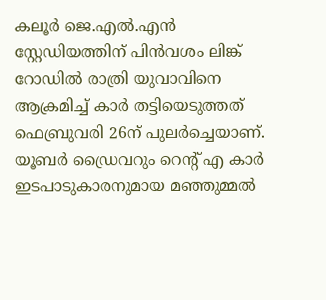കലൂർ ജെ.എൽ.എൻ സ്റ്റേഡിയത്തിന് പിൻവശം ലിങ്ക് റോഡിൽ രാത്രി യുവാവിനെ ആക്രമിച്ച് കാർ തട്ടിയെടുത്തത് ഫെബ്രുവരി 26ന് പുലർച്ചെയാണ്. യൂബർ ഡ്രൈവറും റെന്റ് എ കാർ ഇടപാടുകാരനുമായ മഞ്ഞുമ്മൽ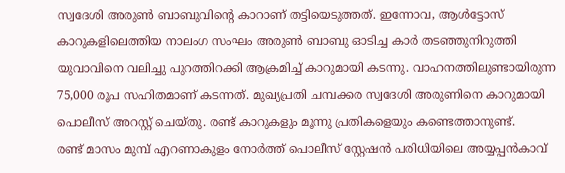സ്വദേശി അരുൺ ബാബുവിന്റെ കാറാണ് തട്ടിയെടുത്തത്. ഇന്നോവ, ആൾട്ടോസ് കാറുകളിലെത്തിയ നാലംഗ സംഘം അരുൺ ബാബു ഓടിച്ച കാർ തടഞ്ഞുനിറുത്തി യുവാവിനെ വലിച്ചു പുറത്തിറക്കി ആക്രമിച്ച് കാറുമായി കടന്നു. വാഹനത്തിലുണ്ടായിരുന്ന 75,000 രൂപ സഹിതമാണ് കടന്നത്. മുഖ്യപ്രതി ചമ്പക്കര സ്വദേശി അരുണിനെ കാറുമായി പൊലീസ് അറസ്റ്റ് ചെയ്തു. രണ്ട് കാറുകളും മൂന്നു പ്രതികളെയും കണ്ടെത്താനുണ്ട്.
രണ്ട് മാസം മുമ്പ് എറണാകുളം നോർത്ത് പൊലീസ് സ്റ്റേഷൻ പരിധിയിലെ അയ്യപ്പൻകാവ്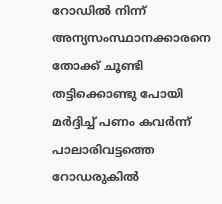റോഡിൽ നിന്ന് അന്യസംസ്ഥാനക്കാരനെ തോക്ക് ചൂണ്ടി തട്ടിക്കൊണ്ടു പോയി മർദ്ദിച്ച് പണം കവർന്ന് പാലാരിവട്ടത്തെ റോഡരുകിൽ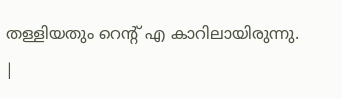തള്ളിയതും റെന്റ് എ കാറിലായിരുന്നു.
|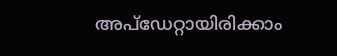അപ്ഡേറ്റായിരിക്കാം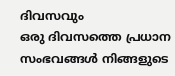ദിവസവും
ഒരു ദിവസത്തെ പ്രധാന സംഭവങ്ങൾ നിങ്ങളുടെ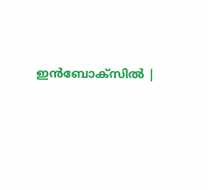ഇൻബോക്സിൽ |